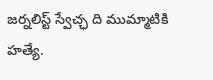జర్నలిస్ట్ స్వేచ్ఛ ది ముమ్మాటికి హత్యే.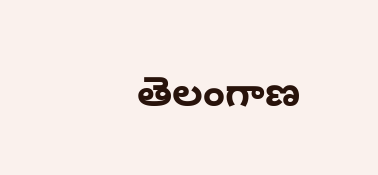తెలంగాణ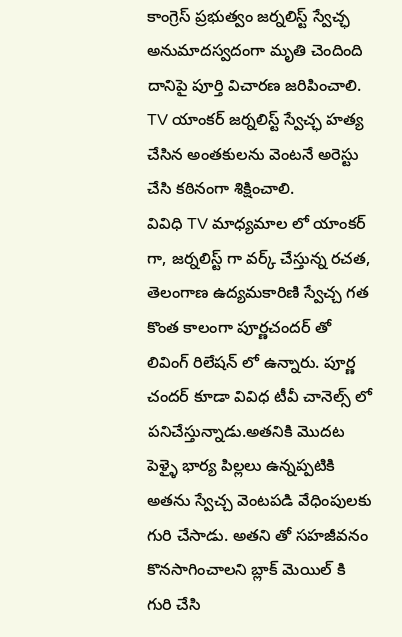కాంగ్రెస్ ప్రభుత్వం జర్నలిస్ట్ స్వేచ్ఛ అనుమాదస్వదంగా మృతి చెందింది దానిపై పూర్తి విచారణ జరిపించాలి.
TV యాంకర్ జర్నలిస్ట్ స్వేచ్ఛ హత్య చేసిన అంతకులను వెంటనే అరెస్టు చేసి కఠినంగా శిక్షించాలి.
వివిధి TV మాధ్యమాల లో యాంకర్ గా, జర్నలిస్ట్ గా వర్క్ చేస్తున్న రచత, తెలంగాణ ఉద్యమకారిణి స్వేచ్చ గత కొంత కాలంగా పూర్ణచందర్ తో లివింగ్ రిలేషన్ లో ఉన్నారు. పూర్ణ చందర్ కూడా వివిధ టీవీ చానెల్స్ లో పనిచేస్తున్నాడు.అతనికి మొదట పెళ్ళై భార్య పిల్లలు ఉన్నప్పటికి అతను స్వేచ్చ వెంటపడి వేధింపులకు గురి చేసాడు. అతని తో సహజీవనం కొనసాగించాలని బ్లాక్ మెయిల్ కి గురి చేసి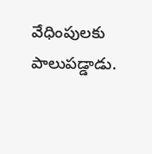వేధింపులకు పాలుపడ్డాడు.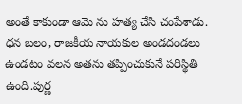అంతే కాకుండా ఆమె ను హత్య చేసి చంపేశాడు. ధన బలం, రాజకీయ నాయకుల అండదండలు ఉండటం వలన అతను తప్పించుకునే పరిస్థితి ఉంది.పుర్ణ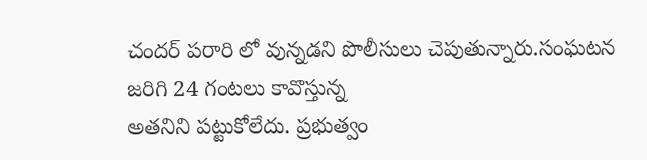చందర్ పరారి లో వున్నడని పొలీసులు చెపుతున్నారు.సంఘటన జరిగి 24 గంటలు కావొస్తున్న
అతనిని పట్టుకోలేదు. ప్రభుత్వం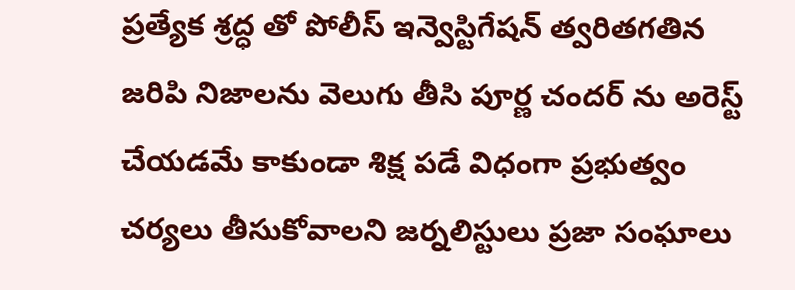ప్రత్యేక శ్రద్ధ తో పోలీస్ ఇన్వెస్టిగేషన్ త్వరితగతిన జరిపి నిజాలను వెలుగు తీసి పూర్ణ చందర్ ను అరెస్ట్ చేయడమే కాకుండా శిక్ష పడే విధంగా ప్రభుత్వం చర్యలు తీసుకోవాలని జర్నలిస్టులు ప్రజా సంఘాలు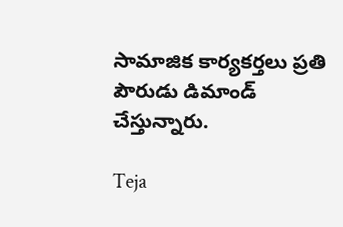సామాజిక కార్యకర్తలు ప్రతి పౌరుడు డిమాండ్ చేస్తున్నారు.

Teja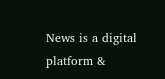News is a digital platform &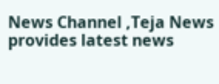News Channel ,Teja News provides latest news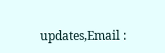updates,Email :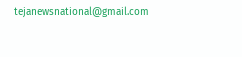tejanewsnational@gmail.com